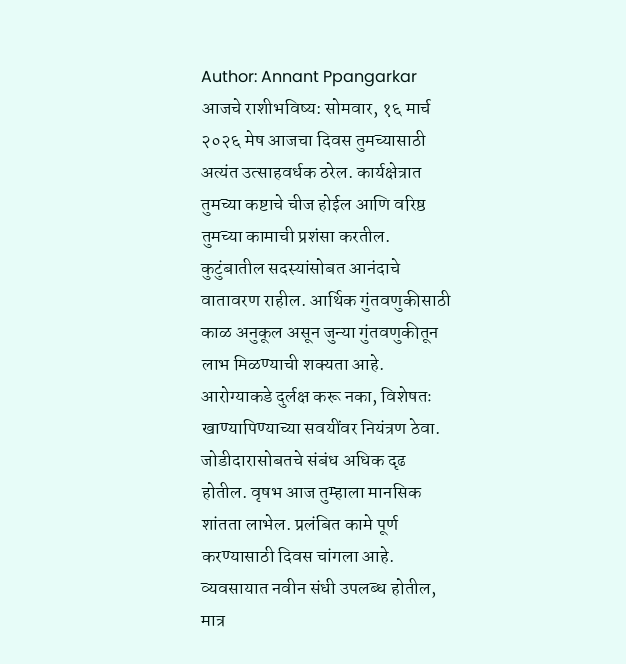Author: Annant Ppangarkar
आजचे राशीभविष्य: सोमवार, १६ मार्च २०२६ मेष आजचा दिवस तुमच्यासाठी अत्यंत उत्साहवर्धक ठरेल. कार्यक्षेत्रात तुमच्या कष्टाचे चीज होईल आणि वरिष्ठ तुमच्या कामाची प्रशंसा करतील. कुटुंबातील सदस्यांसोबत आनंदाचे वातावरण राहील. आर्थिक गुंतवणुकीसाठी काळ अनुकूल असून जुन्या गुंतवणुकीतून लाभ मिळण्याची शक्यता आहे. आरोग्याकडे दुर्लक्ष करू नका, विशेषतः खाण्यापिण्याच्या सवयींवर नियंत्रण ठेवा. जोडीदारासोबतचे संबंध अधिक दृढ होतील. वृषभ आज तुम्हाला मानसिक शांतता लाभेल. प्रलंबित कामे पूर्ण करण्यासाठी दिवस चांगला आहे. व्यवसायात नवीन संधी उपलब्ध होतील, मात्र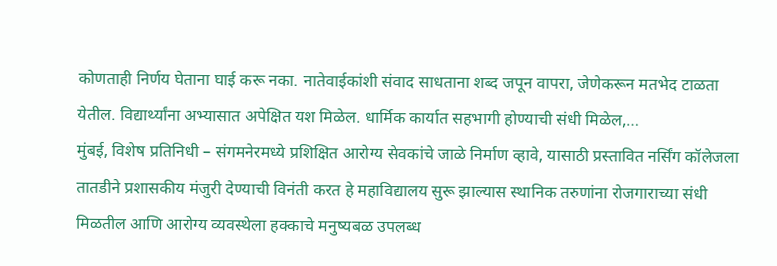कोणताही निर्णय घेताना घाई करू नका. नातेवाईकांशी संवाद साधताना शब्द जपून वापरा, जेणेकरून मतभेद टाळता येतील. विद्यार्थ्यांना अभ्यासात अपेक्षित यश मिळेल. धार्मिक कार्यात सहभागी होण्याची संधी मिळेल,…
मुंबई, विशेष प्रतिनिधी – संगमनेरमध्ये प्रशिक्षित आरोग्य सेवकांचे जाळे निर्माण व्हावे, यासाठी प्रस्तावित नर्सिंग कॉलेजला तातडीने प्रशासकीय मंजुरी देण्याची विनंती करत हे महाविद्यालय सुरू झाल्यास स्थानिक तरुणांना रोजगाराच्या संधी मिळतील आणि आरोग्य व्यवस्थेला हक्काचे मनुष्यबळ उपलब्ध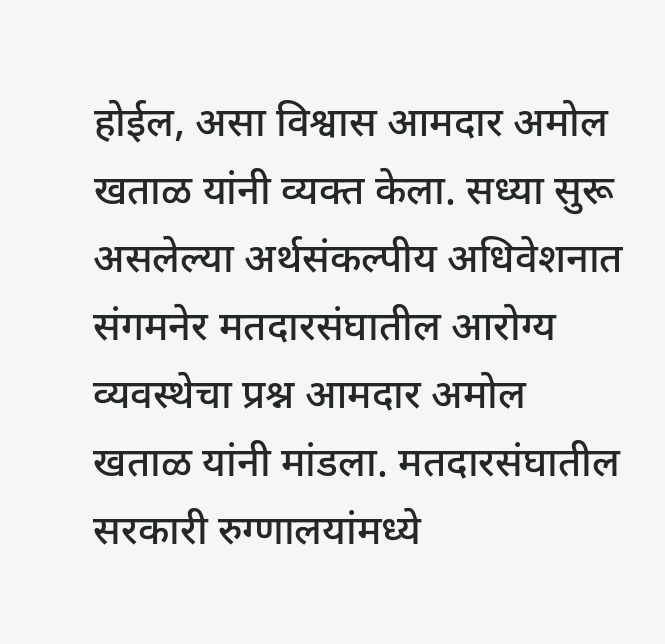होईल, असा विश्वास आमदार अमोल खताळ यांनी व्यक्त केला. सध्या सुरू असलेल्या अर्थसंकल्पीय अधिवेशनात संगमनेर मतदारसंघातील आरोग्य व्यवस्थेचा प्रश्न आमदार अमोल खताळ यांनी मांडला. मतदारसंघातील सरकारी रुग्णालयांमध्ये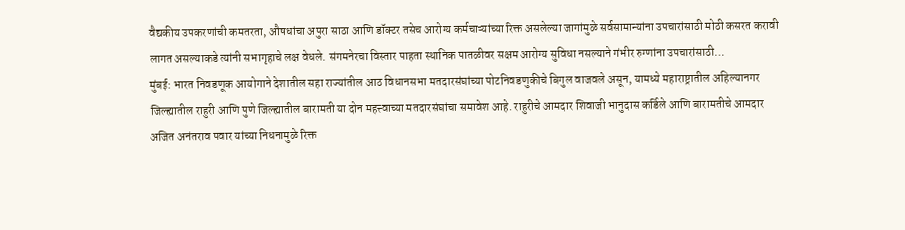वैद्यकीय उपकरणांची कमतरता, औषधांचा अपुरा साठा आणि डॉक्टर तसेच आरोग्य कर्मचाऱ्यांच्या रिक्त असलेल्या जागांमुळे सर्वसामान्यांना उपचारांसाठी मोठी कसरत करावी लागत असल्याकडे त्यांनी सभागृहाचे लक्ष वेधले. संगमनेरचा विस्तार पाहता स्थानिक पातळीवर सक्षम आरोग्य सुविधा नसल्याने गंभीर रुग्णांना उपचारांसाठी…
मुंबई: भारत निवडणूक आयोगाने देशातील सहा राज्यांतील आठ विधानसभा मतदारसंघांच्या पोटनिवडणुकीचे बिगुल वाजवले असून, यामध्ये महाराष्ट्रातील अहिल्यानगर जिल्ह्यातील राहुरी आणि पुणे जिल्ह्यातील बारामती या दोन महत्त्वाच्या मतदारसंघांचा समावेश आहे. राहुरीचे आमदार शिवाजी भानुदास कर्डिले आणि बारामतीचे आमदार अजित अनंतराव पवार यांच्या निधनामुळे रिक्त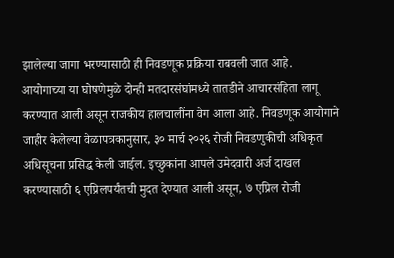झालेल्या जागा भरण्यासाठी ही निवडणूक प्रक्रिया राबवली जात आहे. आयोगाच्या या घोषणेमुळे दोन्ही मतदारसंघांमध्ये तातडीने आचारसंहिता लागू करण्यात आली असून राजकीय हालचालींना वेग आला आहे. निवडणूक आयोगाने जाहीर केलेल्या वेळापत्रकानुसार, ३० मार्च २०२६ रोजी निवडणुकीची अधिकृत अधिसूचना प्रसिद्ध केली जाईल. इच्छुकांना आपले उमेदवारी अर्ज दाखल करण्यासाठी ६ एप्रिलपर्यंतची मुदत देण्यात आली असून, ७ एप्रिल रोजी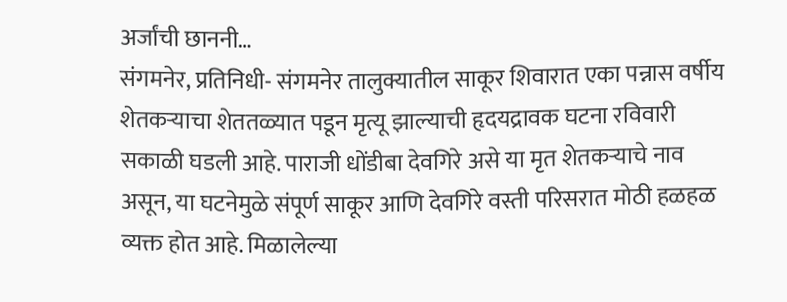अर्जांची छाननी…
संगमनेर, प्रतिनिधी- संगमनेर तालुक्यातील साकूर शिवारात एका पन्नास वर्षीय शेतकऱ्याचा शेततळ्यात पडून मृत्यू झाल्याची हृदयद्रावक घटना रविवारी सकाळी घडली आहे. पाराजी धोंडीबा देवगिरे असे या मृत शेतकऱ्याचे नाव असून, या घटनेमुळे संपूर्ण साकूर आणि देवगिरे वस्ती परिसरात मोठी हळहळ व्यक्त होत आहे. मिळालेल्या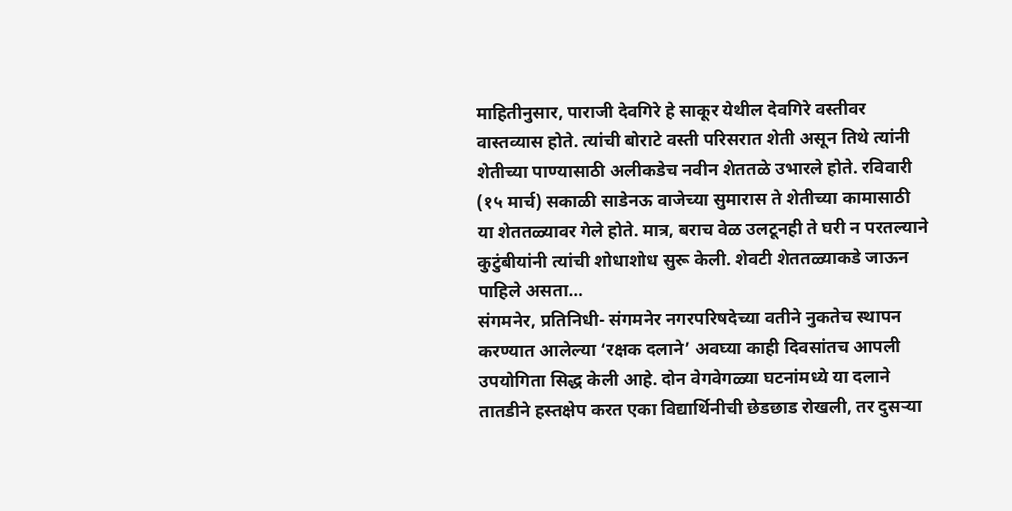माहितीनुसार, पाराजी देवगिरे हे साकूर येथील देवगिरे वस्तीवर वास्तव्यास होते. त्यांची बोराटे वस्ती परिसरात शेती असून तिथे त्यांनी शेतीच्या पाण्यासाठी अलीकडेच नवीन शेततळे उभारले होते. रविवारी (१५ मार्च) सकाळी साडेनऊ वाजेच्या सुमारास ते शेतीच्या कामासाठी या शेततळ्यावर गेले होते. मात्र, बराच वेळ उलटूनही ते घरी न परतल्याने कुटुंबीयांनी त्यांची शोधाशोध सुरू केली. शेवटी शेततळ्याकडे जाऊन पाहिले असता…
संगमनेर, प्रतिनिधी- संगमनेर नगरपरिषदेच्या वतीने नुकतेच स्थापन करण्यात आलेल्या ‘रक्षक दलाने’ अवघ्या काही दिवसांतच आपली उपयोगिता सिद्ध केली आहे. दोन वेगवेगळ्या घटनांमध्ये या दलाने तातडीने हस्तक्षेप करत एका विद्यार्थिनीची छेडछाड रोखली, तर दुसऱ्या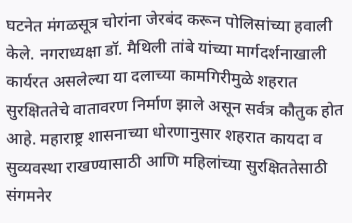घटनेत मंगळसूत्र चोरांना जेरबंद करून पोलिसांच्या हवाली केले. नगराध्यक्षा डॉ. मैथिली तांबे यांच्या मार्गदर्शनाखाली कार्यरत असलेल्या या दलाच्या कामगिरीमुळे शहरात सुरक्षिततेचे वातावरण निर्माण झाले असून सर्वत्र कौतुक होत आहे. महाराष्ट्र शासनाच्या धोरणानुसार शहरात कायदा व सुव्यवस्था राखण्यासाठी आणि महिलांच्या सुरक्षिततेसाठी संगमनेर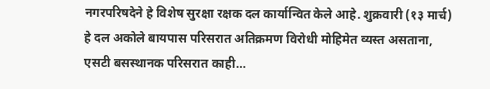नगरपरिषदेने हे विशेष सुरक्षा रक्षक दल कार्यान्वित केले आहे. शुक्रवारी (१३ मार्च) हे दल अकोले बायपास परिसरात अतिक्रमण विरोधी मोहिमेत व्यस्त असताना, एसटी बसस्थानक परिसरात काही…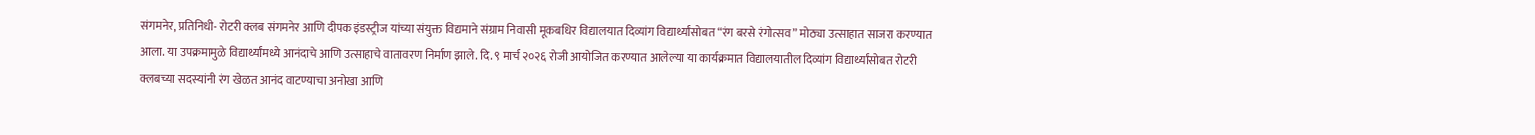संगमनेर, प्रतिनिधी- रोटरी क्लब संगमनेर आणि दीपक इंडस्ट्रीज यांच्या संयुक्त विद्यमाने संग्राम निवासी मूकबधिर विद्यालयात दिव्यांग विद्यार्थ्यांसोबत “रंग बरसे रंगोत्सव” मोठ्या उत्साहात साजरा करण्यात आला. या उपक्रमामुळे विद्यार्थ्यांमध्ये आनंदाचे आणि उत्साहाचे वातावरण निर्माण झाले. दि. ९ मार्च २०२६ रोजी आयोजित करण्यात आलेल्या या कार्यक्रमात विद्यालयातील दिव्यांग विद्यार्थ्यांसोबत रोटरी क्लबच्या सदस्यांनी रंग खेळत आनंद वाटण्याचा अनोखा आणि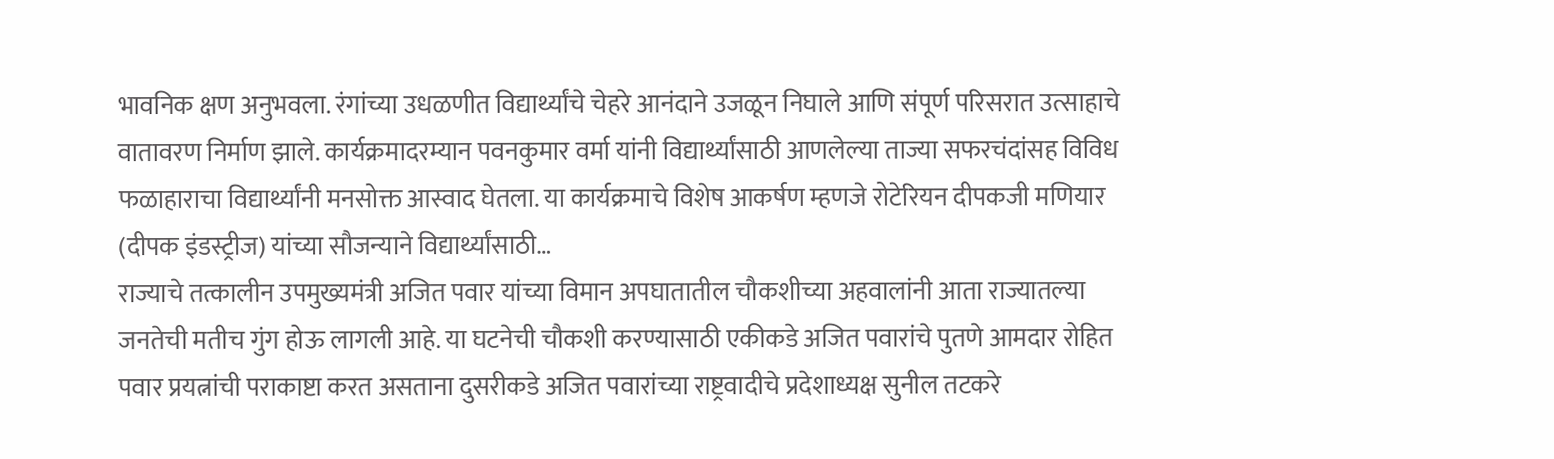भावनिक क्षण अनुभवला. रंगांच्या उधळणीत विद्यार्थ्यांचे चेहरे आनंदाने उजळून निघाले आणि संपूर्ण परिसरात उत्साहाचे वातावरण निर्माण झाले. कार्यक्रमादरम्यान पवनकुमार वर्मा यांनी विद्यार्थ्यांसाठी आणलेल्या ताज्या सफरचंदांसह विविध फळाहाराचा विद्यार्थ्यांनी मनसोक्त आस्वाद घेतला. या कार्यक्रमाचे विशेष आकर्षण म्हणजे रोटेरियन दीपकजी मणियार (दीपक इंडस्ट्रीज) यांच्या सौजन्याने विद्यार्थ्यांसाठी…
राज्याचे तत्कालीन उपमुख्यमंत्री अजित पवार यांच्या विमान अपघातातील चौकशीच्या अहवालांनी आता राज्यातल्या जनतेची मतीच गुंग होऊ लागली आहे. या घटनेची चौकशी करण्यासाठी एकीकडे अजित पवारांचे पुतणे आमदार रोहित पवार प्रयत्नांची पराकाष्टा करत असताना दुसरीकडे अजित पवारांच्या राष्ट्रवादीचे प्रदेशाध्यक्ष सुनील तटकरे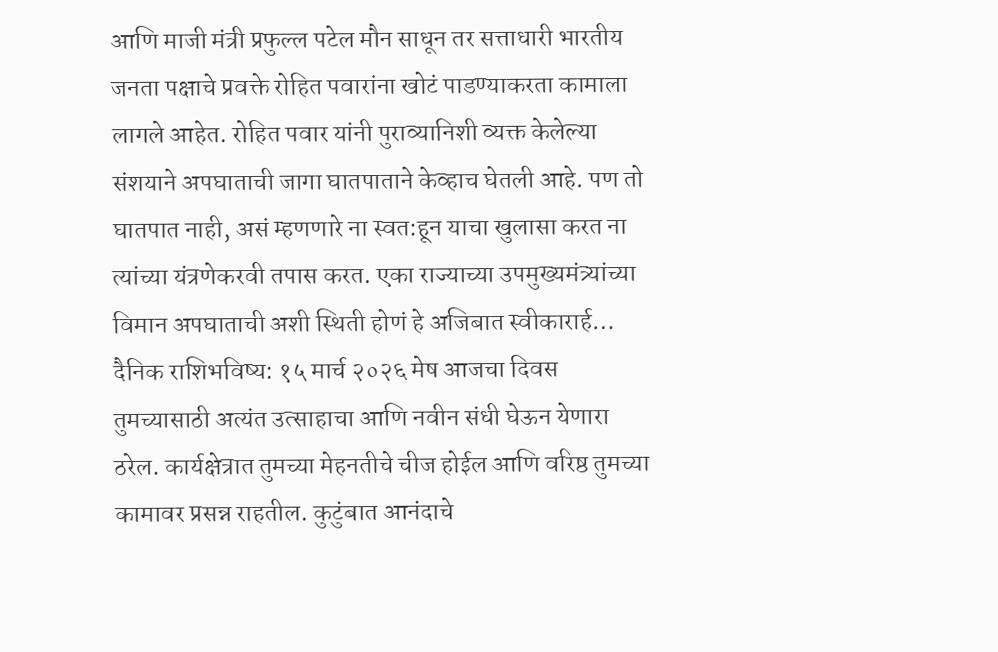आणि माजी मंत्री प्रफुल्ल पटेल मौन साधून तर सत्ताधारी भारतीय जनता पक्षाचे प्रवक्ते रोहित पवारांना खोटं पाडण्याकरता कामाला लागले आहेत. रोहित पवार यांनी पुराव्यानिशी व्यक्त केलेल्या संशयाने अपघाताची जागा घातपाताने केव्हाच घेतली आहे. पण तो घातपात नाही, असं म्हणणारे ना स्वत:हून याचा खुलासा करत ना त्यांच्या यंत्रणेकरवी तपास करत. एका राज्याच्या उपमुख्यमंत्र्यांच्या विमान अपघाताची अशी स्थिती होणं हे अजिबात स्वीकारार्ह…
दैनिक राशिभविष्य: १५ मार्च २०२६ मेष आजचा दिवस तुमच्यासाठी अत्यंत उत्साहाचा आणि नवीन संधी घेऊन येणारा ठरेल. कार्यक्षेत्रात तुमच्या मेहनतीचे चीज होईल आणि वरिष्ठ तुमच्या कामावर प्रसन्न राहतील. कुटुंबात आनंदाचे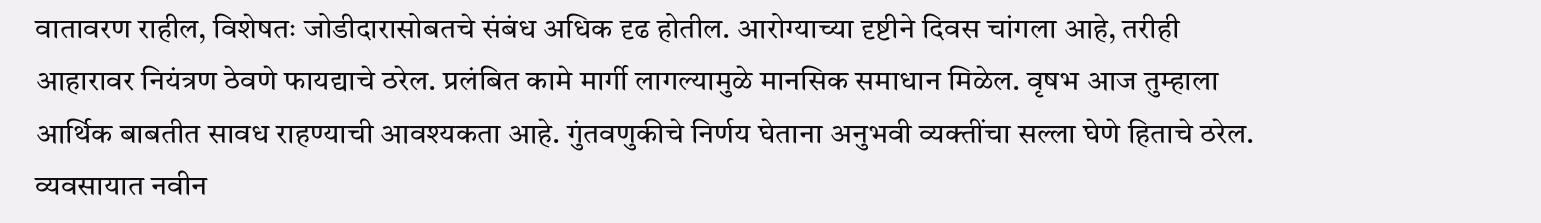वातावरण राहील, विशेषतः जोडीदारासोबतचे संबंध अधिक दृढ होतील. आरोग्याच्या दृष्टीने दिवस चांगला आहे, तरीही आहारावर नियंत्रण ठेवणे फायद्याचे ठरेल. प्रलंबित कामे मार्गी लागल्यामुळे मानसिक समाधान मिळेल. वृषभ आज तुम्हाला आर्थिक बाबतीत सावध राहण्याची आवश्यकता आहे. गुंतवणुकीचे निर्णय घेताना अनुभवी व्यक्तींचा सल्ला घेणे हिताचे ठरेल. व्यवसायात नवीन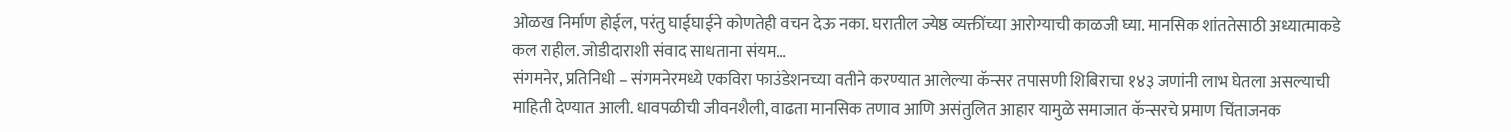ओळख निर्माण होईल, परंतु घाईघाईने कोणतेही वचन देऊ नका. घरातील ज्येष्ठ व्यक्तींच्या आरोग्याची काळजी घ्या. मानसिक शांततेसाठी अध्यात्माकडे कल राहील. जोडीदाराशी संवाद साधताना संयम…
संगमनेर, प्रतिनिधी – संगमनेरमध्ये एकविरा फाउंडेशनच्या वतीने करण्यात आलेल्या कॅन्सर तपासणी शिबिराचा १४३ जणांनी लाभ घेतला असल्याची माहिती देण्यात आली. धावपळीची जीवनशैली, वाढता मानसिक तणाव आणि असंतुलित आहार यामुळे समाजात कॅन्सरचे प्रमाण चिंताजनक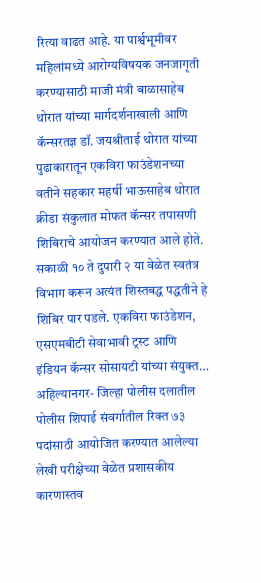रित्या वाढत आहे. या पार्श्वभूमीवर महिलांमध्ये आरोग्यविषयक जनजागृती करण्यासाठी माजी मंत्री बाळासाहेब थोरात यांच्या मार्गदर्शनाखाली आणि कॅन्सरतज्ञ डॉ. जयश्रीताई थोरात यांच्या पुढाकारातून एकविरा फाउंडेशनच्या वतीने सहकार महर्षी भाऊसाहेब थोरात क्रीडा संकुलात मोफत कॅन्सर तपासणी शिबिराचे आयोजन करण्यात आले होते. सकाळी १० ते दुपारी २ या वेळेत स्वतंत्र विभाग करून अत्यंत शिस्तबद्ध पद्धतीने हे शिबिर पार पडले. एकविरा फाउंडेशन, एसएमबीटी सेवाभावी ट्रस्ट आणि इंडियन कॅन्सर सोसायटी यांच्या संयुक्त…
अहिल्यानगर- जिल्हा पोलीस दलातील पोलीस शिपाई संवर्गातील रिक्त ७३ पदांसाठी आयोजित करण्यात आलेल्या लेखी परीक्षेच्या वेळेत प्रशासकीय कारणास्तव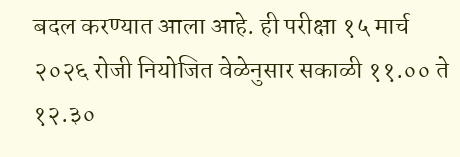बदल करण्यात आला आहे. ही परीक्षा १५ मार्च २०२६ रोजी नियोजित वेळेनुसार सकाळी ११.०० ते १२.३०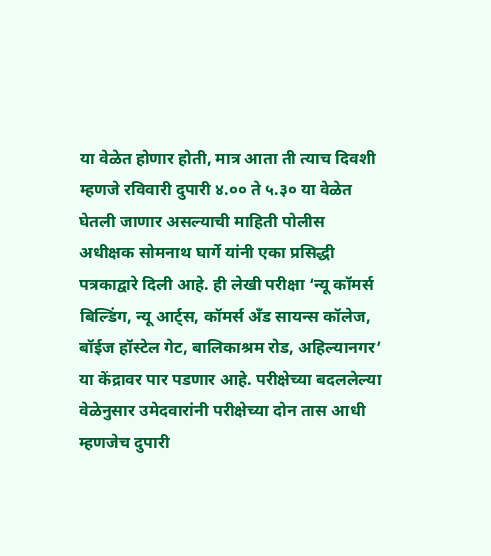या वेळेत होणार होती, मात्र आता ती त्याच दिवशी म्हणजे रविवारी दुपारी ४.०० ते ५.३० या वेळेत घेतली जाणार असल्याची माहिती पोलीस अधीक्षक सोमनाथ घार्गे यांनी एका प्रसिद्धी पत्रकाद्वारे दिली आहे. ही लेखी परीक्षा ‘न्यू कॉमर्स बिल्डिंग, न्यू आर्ट्स, कॉमर्स अँड सायन्स कॉलेज, बॉईज हॉस्टेल गेट, बालिकाश्रम रोड, अहिल्यानगर’ या केंद्रावर पार पडणार आहे. परीक्षेच्या बदललेल्या वेळेनुसार उमेदवारांनी परीक्षेच्या दोन तास आधी म्हणजेच दुपारी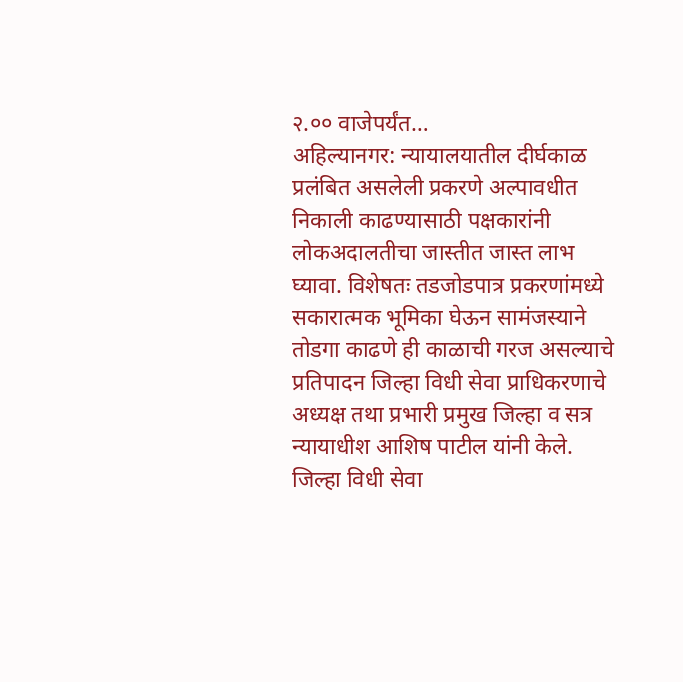२.०० वाजेपर्यंत…
अहिल्यानगर: न्यायालयातील दीर्घकाळ प्रलंबित असलेली प्रकरणे अल्पावधीत निकाली काढण्यासाठी पक्षकारांनी लोकअदालतीचा जास्तीत जास्त लाभ घ्यावा. विशेषतः तडजोडपात्र प्रकरणांमध्ये सकारात्मक भूमिका घेऊन सामंजस्याने तोडगा काढणे ही काळाची गरज असल्याचे प्रतिपादन जिल्हा विधी सेवा प्राधिकरणाचे अध्यक्ष तथा प्रभारी प्रमुख जिल्हा व सत्र न्यायाधीश आशिष पाटील यांनी केले. जिल्हा विधी सेवा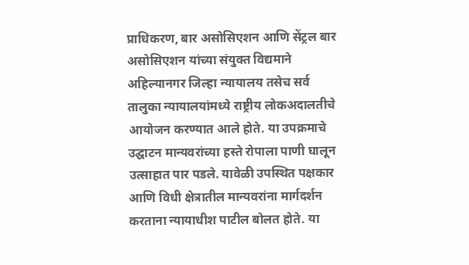प्राधिकरण, बार असोसिएशन आणि सेंट्रल बार असोसिएशन यांच्या संयुक्त विद्यमाने अहिल्यानगर जिल्हा न्यायालय तसेच सर्व तालुका न्यायालयांमध्ये राष्ट्रीय लोकअदालतीचे आयोजन करण्यात आले होते. या उपक्रमाचे उद्घाटन मान्यवरांच्या हस्ते रोपाला पाणी घालून उत्साहात पार पडले. यावेळी उपस्थित पक्षकार आणि विधी क्षेत्रातील मान्यवरांना मार्गदर्शन करताना न्यायाधीश पाटील बोलत होते. या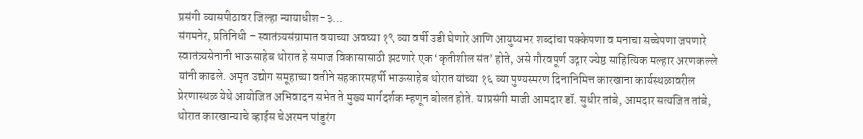प्रसंगी व्यासपीठावर जिल्हा न्यायाधीश-३…
संगमनेर, प्रतिनिधी – स्वातंत्र्यसंग्रामात वयाच्या अवघ्या १९ व्या वर्षी उडी घेणारे आणि आयुष्यभर शब्दांचा पक्केपणा व मनाचा सच्चेपणा जपणारे स्वातंत्र्यसेनानी भाऊसाहेब थोरात हे समाज विकासासाठी झटणारे एक ‘कृतीशील संत’ होते, असे गौरवपूर्ण उद्गार ज्येष्ठ साहित्यिक मल्हार अरणकल्ले यांनी काढले. अमृत उद्योग समूहाच्या वतीने सहकारमहर्षी भाऊसाहेब थोरात यांच्या १६ व्या पुण्यस्मरण दिनानिमित्त कारखाना कार्यस्थळावरील प्रेरणास्थळ येथे आयोजित अभिवादन सभेत ते मुख्य मार्गदर्शक म्हणून बोलत होते. याप्रसंगी माजी आमदार डॉ. सुधीर तांबे, आमदार सत्यजित तांबे, थोरात कारखान्याचे व्हाईस चेअरमन पांडुरंग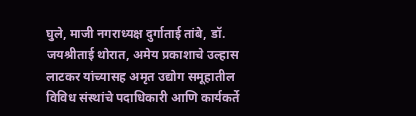घुले, माजी नगराध्यक्ष दुर्गाताई तांबे, डॉ. जयश्रीताई थोरात, अमेय प्रकाशाचे उल्हास लाटकर यांच्यासह अमृत उद्योग समूहातील विविध संस्थांचे पदाधिकारी आणि कार्यकर्ते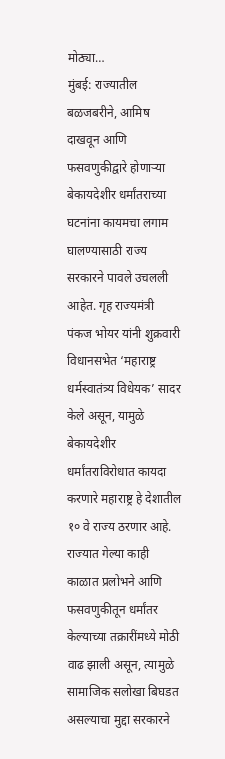मोठ्या…
मुंबई: राज्यातील बळजबरीने, आमिष दाखवून आणि फसवणुकीद्वारे होणाऱ्या बेकायदेशीर धर्मांतराच्या घटनांना कायमचा लगाम घालण्यासाठी राज्य सरकारने पावले उचलली आहेत. गृह राज्यमंत्री पंकज भोयर यांनी शुक्रवारी विधानसभेत ‘महाराष्ट्र धर्मस्वातंत्र्य विधेयक’ सादर केले असून, यामुळे बेकायदेशीर धर्मांतराविरोधात कायदा करणारे महाराष्ट्र हे देशातील १० वे राज्य ठरणार आहे. राज्यात गेल्या काही काळात प्रलोभने आणि फसवणुकीतून धर्मांतर केल्याच्या तक्रारींमध्ये मोठी वाढ झाली असून, त्यामुळे सामाजिक सलोखा बिघडत असल्याचा मुद्दा सरकारने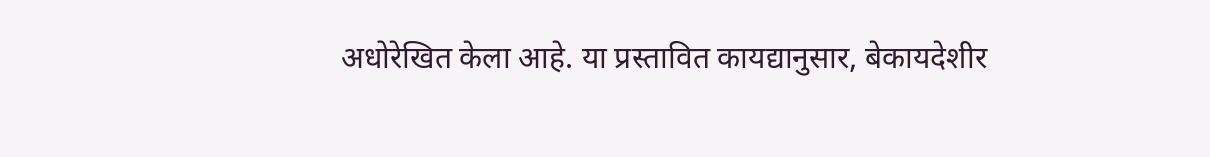अधोरेखित केला आहे. या प्रस्तावित कायद्यानुसार, बेकायदेशीर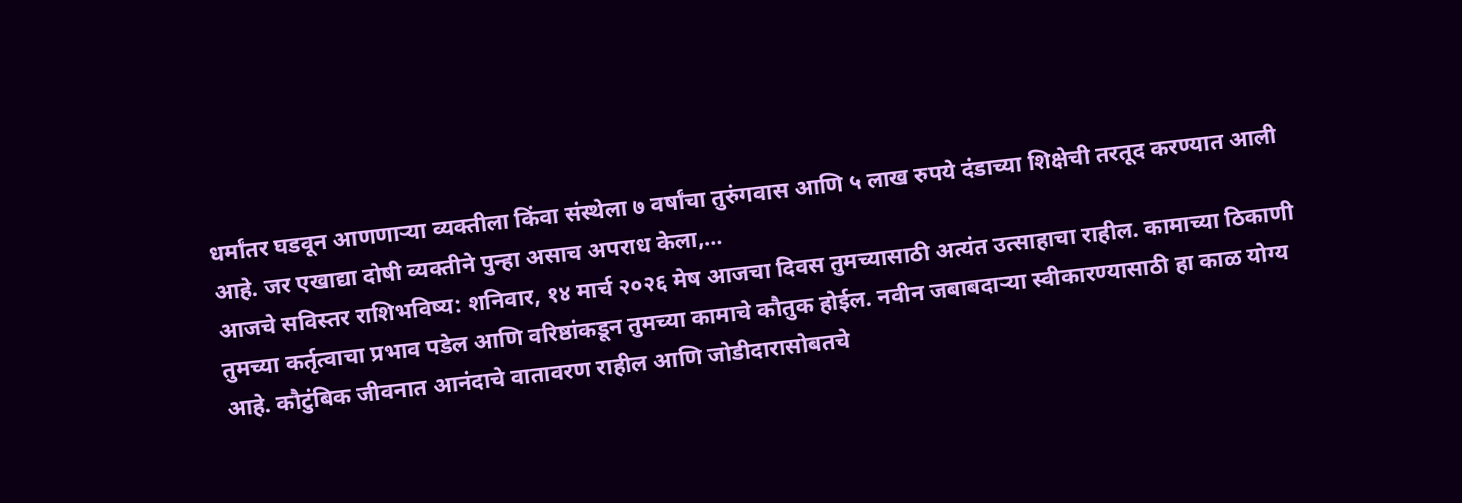धर्मांतर घडवून आणणाऱ्या व्यक्तीला किंवा संस्थेला ७ वर्षांचा तुरुंगवास आणि ५ लाख रुपये दंडाच्या शिक्षेची तरतूद करण्यात आली आहे. जर एखाद्या दोषी व्यक्तीने पुन्हा असाच अपराध केला,…
आजचे सविस्तर राशिभविष्य: शनिवार, १४ मार्च २०२६ मेष आजचा दिवस तुमच्यासाठी अत्यंत उत्साहाचा राहील. कामाच्या ठिकाणी तुमच्या कर्तृत्वाचा प्रभाव पडेल आणि वरिष्ठांकडून तुमच्या कामाचे कौतुक होईल. नवीन जबाबदाऱ्या स्वीकारण्यासाठी हा काळ योग्य आहे. कौटुंबिक जीवनात आनंदाचे वातावरण राहील आणि जोडीदारासोबतचे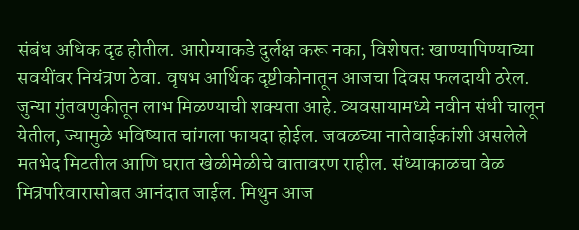संबंध अधिक दृढ होतील. आरोग्याकडे दुर्लक्ष करू नका, विशेषतः खाण्यापिण्याच्या सवयींवर नियंत्रण ठेवा. वृषभ आर्थिक दृष्टीकोनातून आजचा दिवस फलदायी ठरेल. जुन्या गुंतवणुकीतून लाभ मिळण्याची शक्यता आहे. व्यवसायामध्ये नवीन संधी चालून येतील, ज्यामुळे भविष्यात चांगला फायदा होईल. जवळच्या नातेवाईकांशी असलेले मतभेद मिटतील आणि घरात खेळीमेळीचे वातावरण राहील. संध्याकाळचा वेळ मित्रपरिवारासोबत आनंदात जाईल. मिथुन आज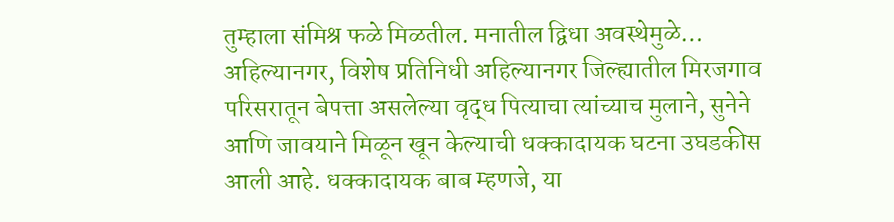तुम्हाला संमिश्र फळे मिळतील. मनातील द्विधा अवस्थेमुळे…
अहिल्यानगर, विशेष प्रतिनिधी अहिल्यानगर जिल्ह्यातील मिरजगाव परिसरातून बेपत्ता असलेल्या वृद्ध पित्याचा त्यांच्याच मुलाने, सुनेने आणि जावयाने मिळून खून केल्याची धक्कादायक घटना उघडकीस आली आहे. धक्कादायक बाब म्हणजे, या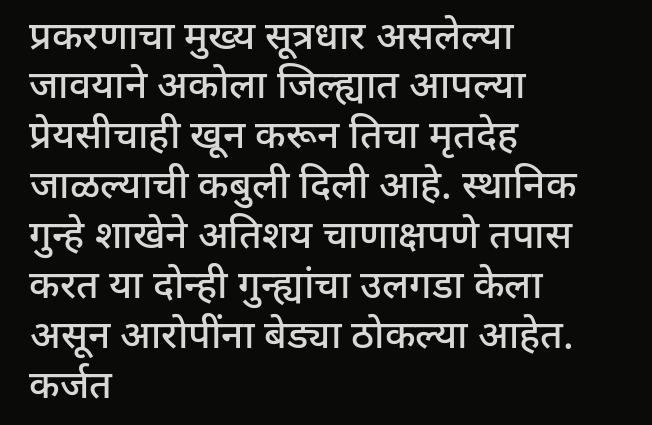प्रकरणाचा मुख्य सूत्रधार असलेल्या जावयाने अकोला जिल्ह्यात आपल्या प्रेयसीचाही खून करून तिचा मृतदेह जाळल्याची कबुली दिली आहे. स्थानिक गुन्हे शाखेने अतिशय चाणाक्षपणे तपास करत या दोन्ही गुन्ह्यांचा उलगडा केला असून आरोपींना बेड्या ठोकल्या आहेत. कर्जत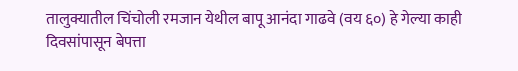तालुक्यातील चिंचोली रमजान येथील बापू आनंदा गाढवे (वय ६०) हे गेल्या काही दिवसांपासून बेपत्ता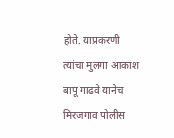होते. याप्रकरणी त्यांचा मुलगा आकाश बापू गाढवे यानेच मिरजगाव पोलीस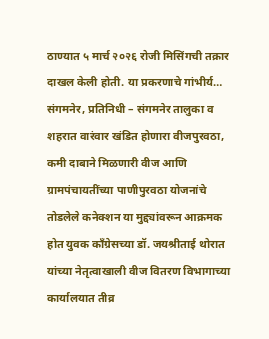ठाण्यात ५ मार्च २०२६ रोजी मिसिंगची तक्रार दाखल केली होती. या प्रकरणाचे गांभीर्य…
संगमनेर, प्रतिनिधी – संगमनेर तालुका व शहरात वारंवार खंडित होणारा वीजपुरवठा, कमी दाबाने मिळणारी वीज आणि ग्रामपंचायतींच्या पाणीपुरवठा योजनांचे तोडलेले कनेक्शन या मुद्द्यांवरून आक्रमक होत युवक काँग्रेसच्या डॉ. जयश्रीताई थोरात यांच्या नेतृत्वाखाली वीज वितरण विभागाच्या कार्यालयात तीव्र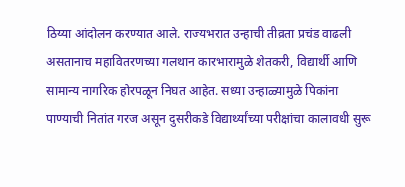ठिय्या आंदोलन करण्यात आले. राज्यभरात उन्हाची तीव्रता प्रचंड वाढली असतानाच महावितरणच्या गलथान कारभारामुळे शेतकरी, विद्यार्थी आणि सामान्य नागरिक होरपळून निघत आहेत. सध्या उन्हाळ्यामुळे पिकांना पाण्याची नितांत गरज असून दुसरीकडे विद्यार्थ्यांच्या परीक्षांचा कालावधी सुरू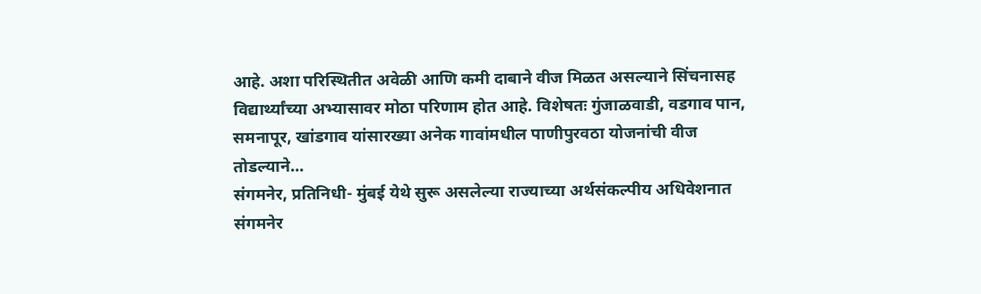आहे. अशा परिस्थितीत अवेळी आणि कमी दाबाने वीज मिळत असल्याने सिंचनासह विद्यार्थ्यांच्या अभ्यासावर मोठा परिणाम होत आहे. विशेषतः गुंजाळवाडी, वडगाव पान, समनापूर, खांडगाव यांसारख्या अनेक गावांमधील पाणीपुरवठा योजनांची वीज तोडल्याने…
संगमनेर, प्रतिनिधी- मुंबई येथे सुरू असलेल्या राज्याच्या अर्थसंकल्पीय अधिवेशनात संगमनेर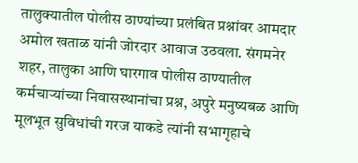तालुक्यातील पोलीस ठाण्यांच्या प्रलंबित प्रश्नांवर आमदार अमोल खताळ यांनी जोरदार आवाज उठवला. संगमनेर शहर, तालुका आणि घारगाव पोलीस ठाण्यातील कर्मचाऱ्यांच्या निवासस्थानांचा प्रश्न, अपुरे मनुष्यबळ आणि मूलभूत सुविधांची गरज याकडे त्यांनी सभागृहाचे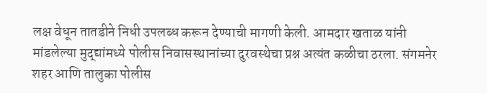लक्ष वेधून तातडीने निधी उपलब्ध करून देण्याची मागणी केली. आमदार खताळ यांनी मांडलेल्या मुद्द्यांमध्ये पोलीस निवासस्थानांच्या दुरवस्थेचा प्रश्न अत्यंत कळीचा ठरला. संगमनेर शहर आणि तालुका पोलीस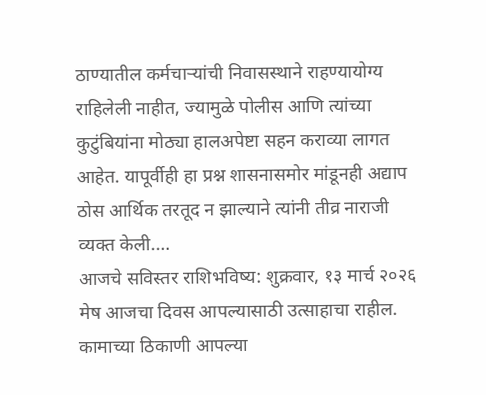ठाण्यातील कर्मचाऱ्यांची निवासस्थाने राहण्यायोग्य राहिलेली नाहीत, ज्यामुळे पोलीस आणि त्यांच्या कुटुंबियांना मोठ्या हालअपेष्टा सहन कराव्या लागत आहेत. यापूर्वीही हा प्रश्न शासनासमोर मांडूनही अद्याप ठोस आर्थिक तरतूद न झाल्याने त्यांनी तीव्र नाराजी व्यक्त केली.…
आजचे सविस्तर राशिभविष्य: शुक्रवार, १३ मार्च २०२६ मेष आजचा दिवस आपल्यासाठी उत्साहाचा राहील. कामाच्या ठिकाणी आपल्या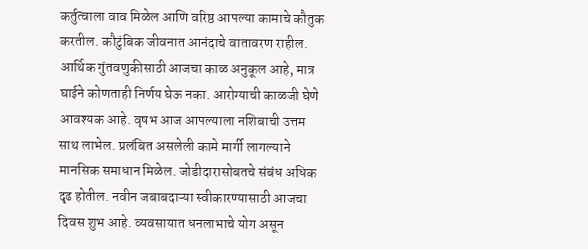कर्तुत्वाला वाव मिळेल आणि वरिष्ठ आपल्या कामाचे कौतुक करतील. कौटुंबिक जीवनात आनंदाचे वातावरण राहील. आर्थिक गुंतवणुकीसाठी आजचा काळ अनुकूल आहे, मात्र घाईने कोणताही निर्णय घेऊ नका. आरोग्याची काळजी घेणे आवश्यक आहे. वृषभ आज आपल्याला नशिबाची उत्तम साथ लाभेल. प्रलंबित असलेली कामे मार्गी लागल्याने मानसिक समाधान मिळेल. जोडीदारासोबतचे संबंध अधिक दृढ होतील. नवीन जबाबदाऱ्या स्वीकारण्यासाठी आजचा दिवस शुभ आहे. व्यवसायात धनलाभाचे योग असून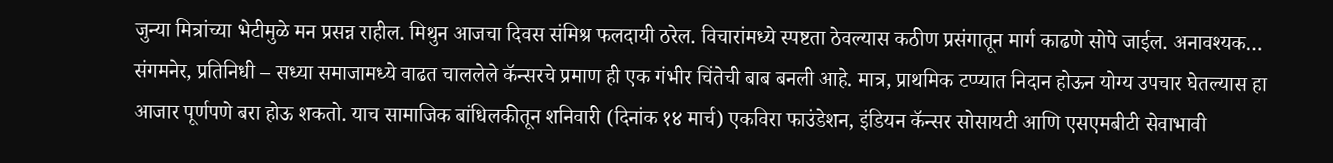जुन्या मित्रांच्या भेटीमुळे मन प्रसन्न राहील. मिथुन आजचा दिवस संमिश्र फलदायी ठरेल. विचारांमध्ये स्पष्टता ठेवल्यास कठीण प्रसंगातून मार्ग काढणे सोपे जाईल. अनावश्यक…
संगमनेर, प्रतिनिधी – सध्या समाजामध्ये वाढत चाललेले कॅन्सरचे प्रमाण ही एक गंभीर चिंतेची बाब बनली आहे. मात्र, प्राथमिक टप्प्यात निदान होऊन योग्य उपचार घेतल्यास हा आजार पूर्णपणे बरा होऊ शकतो. याच सामाजिक बांधिलकीतून शनिवारी (दिनांक १४ मार्च) एकविरा फाउंडेशन, इंडियन कॅन्सर सोसायटी आणि एसएमबीटी सेवाभावी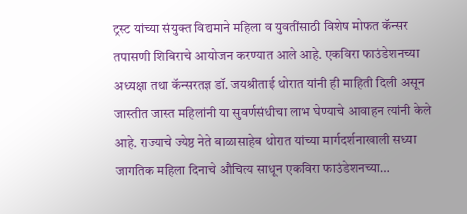ट्रस्ट यांच्या संयुक्त विद्यमाने महिला व युवतींसाठी विशेष मोफत कॅन्सर तपासणी शिबिराचे आयोजन करण्यात आले आहे. एकविरा फाउंडेशनच्या अध्यक्षा तथा कॅन्सरतज्ञ डॉ. जयश्रीताई थोरात यांनी ही माहिती दिली असून जास्तीत जास्त महिलांनी या सुवर्णसंधीचा लाभ घेण्याचे आवाहन त्यांनी केले आहे. राज्याचे ज्येष्ठ नेते बाळासाहेब थोरात यांच्या मार्गदर्शनाखाली सध्या जागतिक महिला दिनाचे औचित्य साधून एकविरा फाउंडेशनच्या…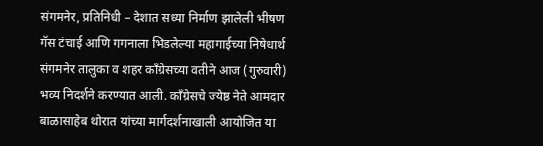संगमनेर, प्रतिनिधी – देशात सध्या निर्माण झालेली भीषण गॅस टंचाई आणि गगनाला भिडलेल्या महागाईच्या निषेधार्थ संगमनेर तालुका व शहर काँग्रेसच्या वतीने आज (गुरुवारी) भव्य निदर्शने करण्यात आली. काँग्रेसचे ज्येष्ठ नेते आमदार बाळासाहेब थोरात यांच्या मार्गदर्शनाखाली आयोजित या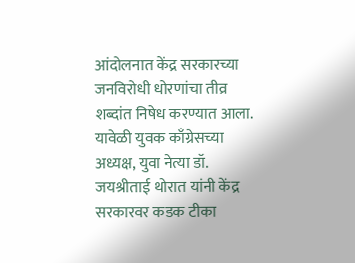आंदोलनात केंद्र सरकारच्या जनविरोधी धोरणांचा तीव्र शब्दांत निषेध करण्यात आला. यावेळी युवक काँग्रेसच्या अध्यक्ष, युवा नेत्या डॉ. जयश्रीताई थोरात यांनी केंद्र सरकारवर कडक टीका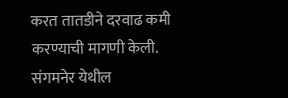करत तातडीने दरवाढ कमी करण्याची मागणी केली. संगमनेर येथील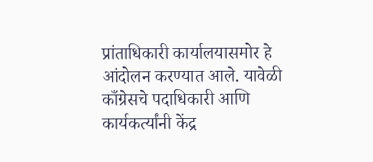प्रांताधिकारी कार्यालयासमोर हे आंदोलन करण्यात आले. यावेळी काँग्रेसचे पदाधिकारी आणि कार्यकर्त्यांनी केंद्र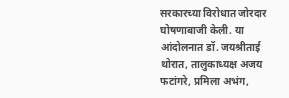सरकारच्या विरोधात जोरदार घोषणाबाजी केली. या आंदोलनात डॉ. जयश्रीताई थोरात, तालुकाध्यक्ष अजय फटांगरे, प्रमिला अभंग,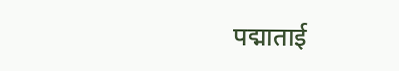पद्माताई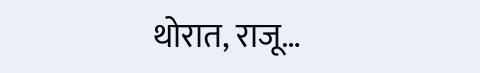थोरात, राजू…